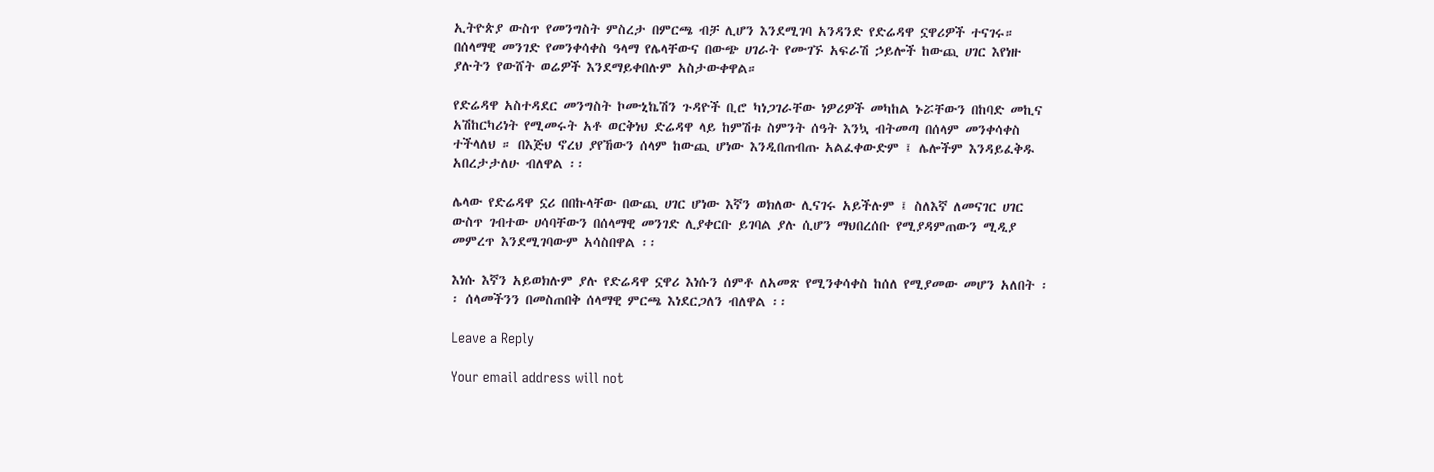ኢትዮጵያ ውስጥ የመንግስት ምስረታ በምርጫ ብቻ ሊሆን እንደሚገባ አንዳንድ የድሬዳዋ ኗዋሪዎች ተናገሩ። በሰላማዊ መንገድ የመንቀሳቀስ ዓላማ የሌላቸውና በውጭ ሀገራት የሙገኙ አፍራሽ ኃይሎች ከውጪ ሀገር እየነዙ ያሉትን የውሸት ወሬዎች እንደማይቀበሉም አስታውቀዋል።

የድሬዳዋ አስተዳደር መንግስት ኮሙኒኬሽን ጉዳዮች ቢሮ ካነጋገራቸው ነዎሪዎች መካከል ኑሯቸውን በከባድ መኪና አሽከርካሪነት የሚመሩት አቶ ወርቅነህ ድሬዳዋ ላይ ከምሽቱ ስምንት ሰዓት እንኳ ብትመጣ በሰላም መንቀሳቀስ ተችላለህ ። በእጅህ ኖረህ ያየኸውን ሰላም ከውጪ ሆነው እንዲበጠብጡ አልፈቀውድም ፤ ሌሎችም እንዳይፈቅዱ አበረታታለሁ ብለዋል ፡፡

ሌላው የድሬዳዋ ኗሪ በበኩላቸው በውጪ ሀገር ሆነው እኛን ወክለው ሊናገሩ አይችሉም ፤ ስለእኛ ለመናገር ሀገር ውስጥ ገብተው ሀሳባቸውን በሰላማዊ መንገድ ሊያቀርቡ ይገባል ያሉ ሲሆን ማህበረሰቡ የሚያዳምጠውን ሚዲያ መምረጥ እንደሚገባውም አሳስበዋል ፡፡

እነሱ እኛን አይወክሉም ያሉ የድሬዳዋ ኗዋሪ እነሱን ሰምቶ ለአመጽ የሚንቀሳቀስ ከሰለ የሚያመው መሆን አለበት ፡፡ ሰላመችንን በመስጠበቅ ሰላማዊ ምርጫ እነደርጋለን ብለዋል ፡፡

Leave a Reply

Your email address will not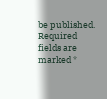be published. Required fields are marked *